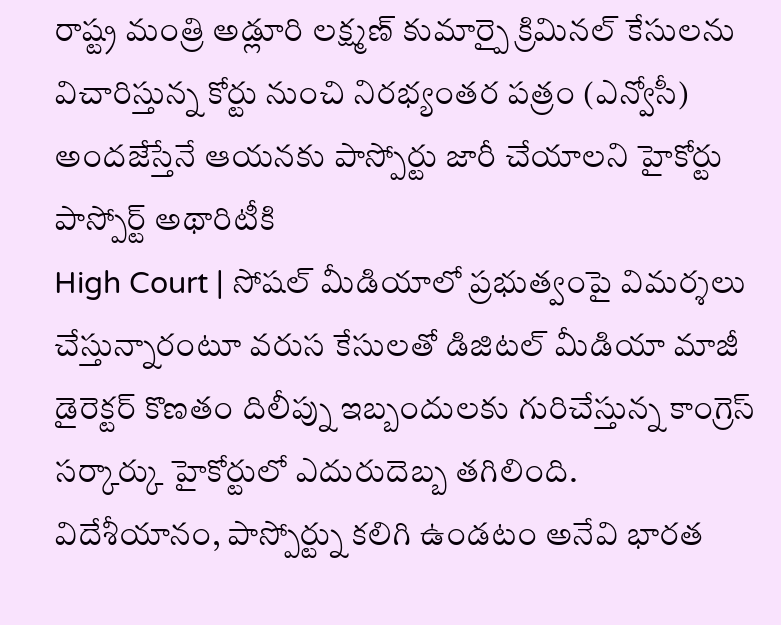రాష్ట్ర మంత్రి అడ్లూరి లక్ష్మణ్ కుమార్పై క్రిమినల్ కేసులను విచారిస్తున్న కోర్టు నుంచి నిరభ్యంతర పత్రం (ఎన్వోసీ) అందజేస్తేనే ఆయనకు పాస్పోర్టు జారీ చేయాలని హైకోర్టు పాస్పోర్ట్ అథారిటీకి
High Court | సోషల్ మీడియాలో ప్రభుత్వంపై విమర్శలు చేస్తున్నారంటూ వరుస కేసులతో డిజిటల్ మీడియా మాజీ డైరెక్టర్ కొణతం దిలీప్ను ఇబ్బందులకు గురిచేస్తున్న కాంగ్రెస్ సర్కార్కు హైకోర్టులో ఎదురుదెబ్బ తగిలింది.
విదేశీయానం, పాస్పోర్ట్ను కలిగి ఉండటం అనేవి భారత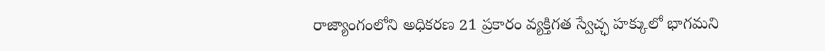రాజ్యాంగంలోని అధికరణ 21 ప్రకారం వ్యక్తిగత స్వేచ్ఛ హక్కులో భాగమని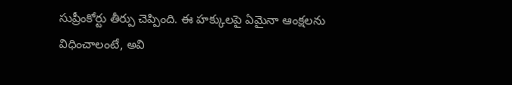సుప్రీంకోర్టు తీర్పు చెప్పింది. ఈ హక్కులపై ఏమైనా ఆంక్షలను విధించాలంటే, అవి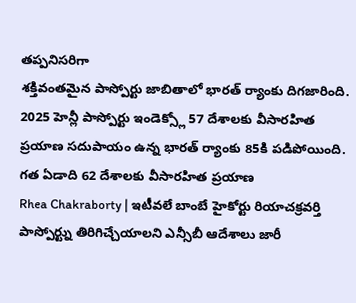తప్పనిసరిగా
శక్తివంతమైన పాస్పోర్టు జాబితాలో భారత్ ర్యాంకు దిగజారింది. 2025 హెన్లీ పాస్పోర్టు ఇండెక్స్లో 57 దేశాలకు వీసారహిత ప్రయాణ సదుపాయం ఉన్న భారత్ ర్యాంకు 85కి పడిపోయింది. గత ఏడాది 62 దేశాలకు వీసారహిత ప్రయాణ
Rhea Chakraborty | ఇటీవలే బాంబే హైకోర్టు రియాచక్రవర్తి పాస్పోర్ట్ను తిరిగిచ్చేయాలని ఎన్సీబీ ఆదేశాలు జారీ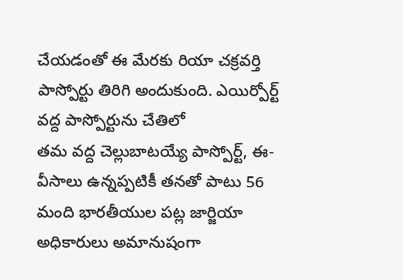చేయడంతో ఈ మేరకు రియా చక్రవర్తి పాస్పోర్టు తిరిగి అందుకుంది. ఎయిర్పోర్ట్ వద్ద పాస్పోర్టును చేతిలో
తమ వద్ద చెల్లుబాటయ్యే పాస్పోర్ట్, ఈ-వీసాలు ఉన్నప్పటికీ తనతో పాటు 56 మంది భారతీయుల పట్ల జార్జియా అధికారులు అమానుషంగా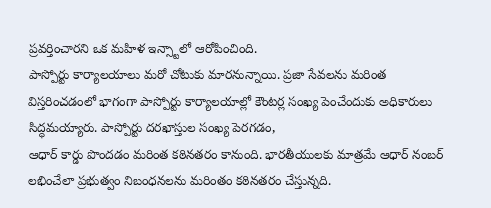ప్రవర్తించారని ఒక మహిళ ఇన్స్టాలో ఆరోపించింది.
పాస్పోర్టు కార్యాలయాలు మరో చోటుకు మారనున్నాయి. ప్రజా సేవలను మరింత విస్తరించడంలో భాగంగా పాస్పోర్టు కార్యాలయాల్లో కౌంటర్ల సంఖ్య పెంచేందుకు అధికారులు సిద్ధమయ్యారు. పాస్పోర్టు దరఖాస్తుల సంఖ్య పెరగడం,
ఆధార్ కార్డు పొందడం మరింత కఠినతరం కానుంది. భారతీయులకు మాత్రమే ఆధార్ నంబర్ లభించేలా ప్రభుత్వం నిబంధనలను మరింతం కఠినతరం చేస్తున్నది.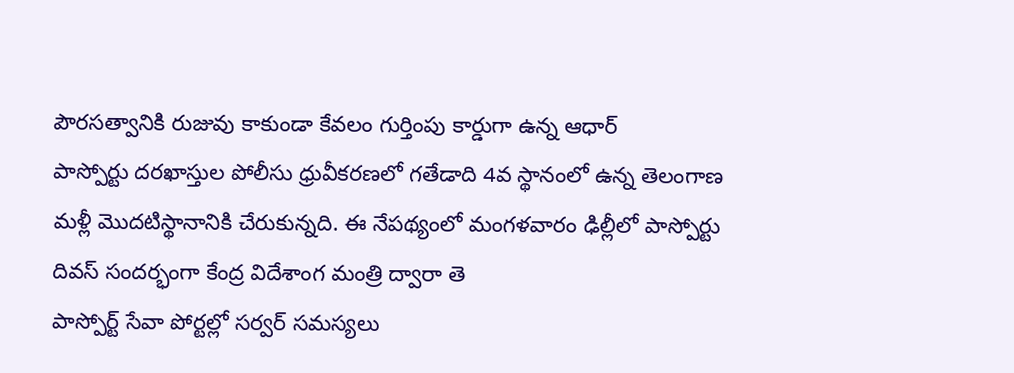పౌరసత్వానికి రుజువు కాకుండా కేవలం గుర్తింపు కార్డుగా ఉన్న ఆధార్
పాస్పోర్టు దరఖాస్తుల పోలీసు ధ్రువీకరణలో గతేడాది 4వ స్థానంలో ఉన్న తెలంగాణ మళ్లీ మొదటిస్థానానికి చేరుకున్నది. ఈ నేపథ్యంలో మంగళవారం ఢిల్లీలో పాస్పోర్టు దివస్ సందర్భంగా కేంద్ర విదేశాంగ మంత్రి ద్వారా తె
పాస్పోర్ట్ సేవా పోర్టల్లో సర్వర్ సమస్యలు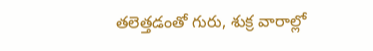తలెత్తడంతో గురు, శుక్ర వారాల్లో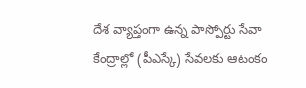దేశ వ్యాప్తంగా ఉన్న పాస్పోర్టు సేవా కేంద్రాల్లో (పీఎస్కే) సేవలకు ఆటంకం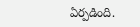ఏర్పడింది.